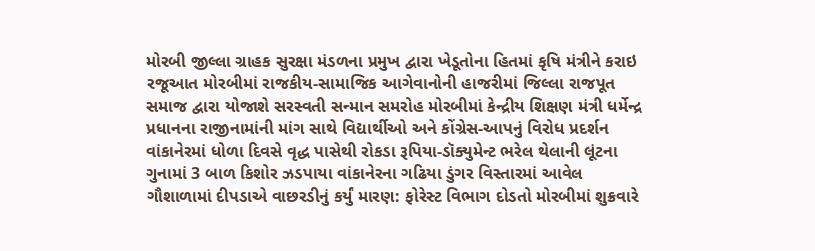મોરબી જીલ્લા ગ્રાહક સુરક્ષા મંડળના પ્રમુખ દ્વારા ખેડૂતોના હિતમાં કૃષિ મંત્રીને કરાઇ રજૂઆત મોરબીમાં રાજકીય-સામાજિક આગેવાનોની હાજરીમાં જિલ્લા રાજપૂત સમાજ દ્વારા યોજાશે સરસ્વતી સન્માન સમરોહ મોરબીમાં કેન્દ્રીય શિક્ષણ મંત્રી ધર્મેન્દ્ર પ્રધાનના રાજીનામાંની માંગ સાથે વિદ્યાર્થીઓ અને કોંગ્રેસ-આપનું વિરોધ પ્રદર્શન વાંકાનેરમાં ધોળા દિવસે વૃદ્ધ પાસેથી રોકડા રૂપિયા-ડૉક્યુમેન્ટ ભરેલ થેલાની લૂંટના ગુનામાં 3 બાળ કિશોર ઝડપાયા વાંકાનેરના ગઢિયા ડુંગર વિસ્તારમાં આવેલ ગૌશાળામાં દીપડાએ વાછરડીનું કર્યું મારણ: ફોરેસ્ટ વિભાગ દોડતો મોરબીમાં શુક્રવારે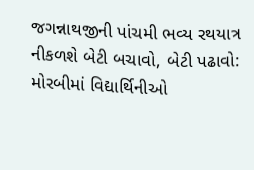જગન્નાથજીની પાંચમી ભવ્ય રથયાત્ર નીકળશે બેટી બચાવો, બેટી પઢાવો: મોરબીમાં વિદ્યાર્થિનીઓ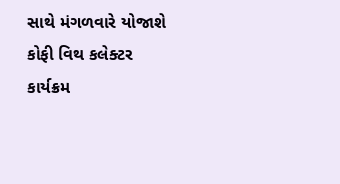સાથે મંગળવારે યોજાશે કોફી વિથ કલેક્ટર કાર્યક્રમ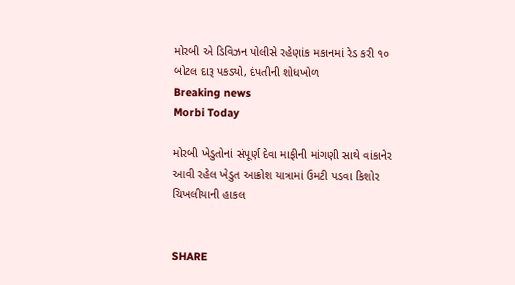મોરબી એ ડિવિઝન પોલીસે રહેણાંક મકાનમાં રેડ કરી ૧૦ બોટલ દારૂ પકડ્યો, દંપતીની શોધખોળ
Breaking news
Morbi Today

મોરબી ખેડુતોનાં સંપૂર્ણ દેવા માફીની માંગણી સાથે વાંકાનેર આવી રહેલ ખેડુત આક્રોશ યાત્રામાં ઉમટી પડવા કિશોર ચિખલીયાની હાકલ


SHARE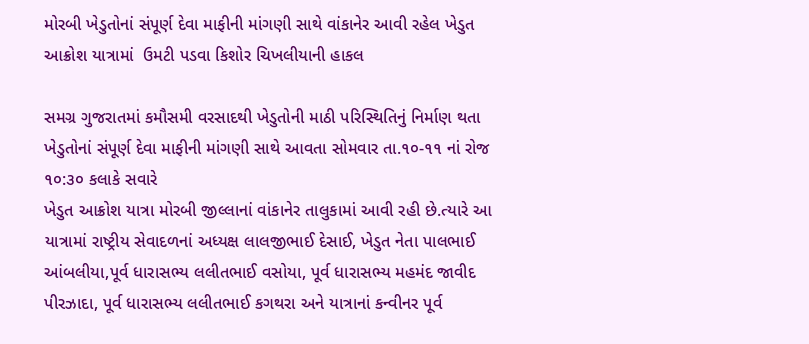મોરબી ખેડુતોનાં સંપૂર્ણ દેવા માફીની માંગણી સાથે વાંકાનેર આવી રહેલ ખેડુત આક્રોશ યાત્રામાં  ઉમટી પડવા કિશોર ચિખલીયાની હાકલ

સમગ્ર ગુજરાતમાં કમૌસમી વરસાદથી ખેડુતોની માઠી પરિસ્થિતિનું નિર્માણ થતા ખેડુતોનાં સંપૂર્ણ દેવા માફીની માંગણી સાથે આવતા સોમવાર તા.૧૦-૧૧ નાં રોજ ૧૦:૩૦ કલાકે સવારે
ખેડુત આક્રોશ યાત્રા મોરબી જીલ્લાનાં વાંકાનેર તાલુકામાં આવી રહી છે.ત્યારે આ યાત્રામાં રાષ્ટ્રીય સેવાદળનાં અધ્યક્ષ લાલજીભાઈ દેસાઈ, ખેડુત નેતા પાલભાઈ આંબલીયા,પૂર્વ ધારાસભ્ય લલીતભાઈ વસોયા, પૂર્વ ધારાસભ્ય મહમંદ જાવીદ પીરઝાદા, પૂર્વ ધારાસભ્ય લલીતભાઈ કગથરા અને યાત્રાનાં કન્વીનર પૂર્વ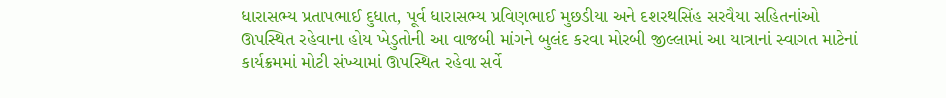ધારાસભ્ય પ્રતાપભાઈ દુધાત, પૂર્વ ધારાસભ્ય પ્રવિણભાઈ મુછડીયા અને દશરથસિંહ સરવૈયા સહિતનાંઓ ઊપસ્થિત રહેવાના હોય ખેડુતોની આ વાજબી માંગને બુલંદ કરવા મોરબી જીલ્લામાં આ યાત્રાનાં સ્વાગત માટેનાં કાર્યક્રમમાં મોટી સંખ્યામાં ઊપસ્થિત રહેવા સર્વે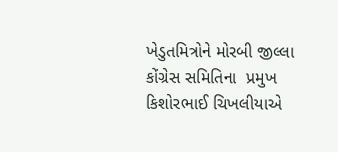ખેડુતમિત્રોને મોરબી જીલ્લા કોંગ્રેસ સમિતિના  પ્રમુખ કિશોરભાઈ ચિખલીયાએ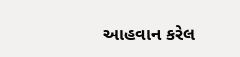આહવાન કરેલ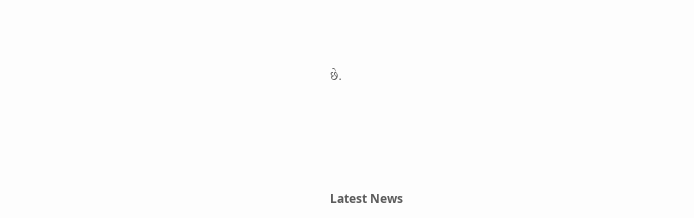છે.






Latest News